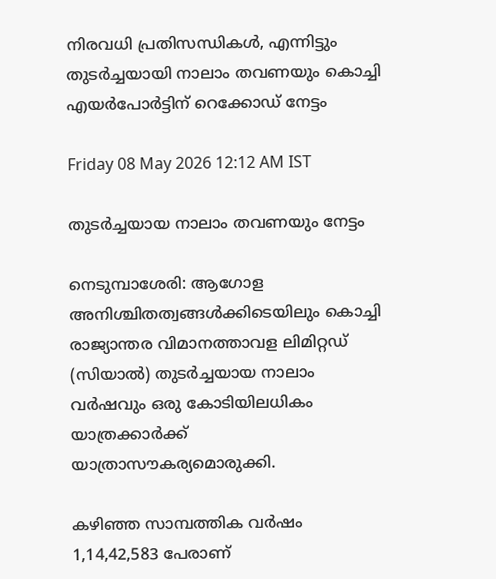നിരവധി പ്രതിസന്ധികള്‍, എന്നിട്ടും തുടര്‍ച്ചയായി നാലാം തവണയും കൊച്ചി എയര്‍പോര്‍ട്ടിന് റെക്കോഡ് നേട്ടം

Friday 08 May 2026 12:12 AM IST

തുടര്‍ച്ചയായ നാലാം തവണയും നേട്ടം

നെടുമ്പാശേരി: ആഗോള അനിശ്ചിതത്വങ്ങള്‍ക്കിടെയിലും കൊച്ചി രാജ്യാന്തര വിമാനത്താവള ലിമിറ്റഡ് (സിയാല്‍) തുടര്‍ച്ചയായ നാലാം വര്‍ഷവും ഒരു കോടിയിലധികം യാത്രക്കാര്‍ക്ക് യാത്രാസൗകര്യമൊരുക്കി.

കഴിഞ്ഞ സാമ്പത്തിക വര്‍ഷം 1,14,42,583 പേരാണ്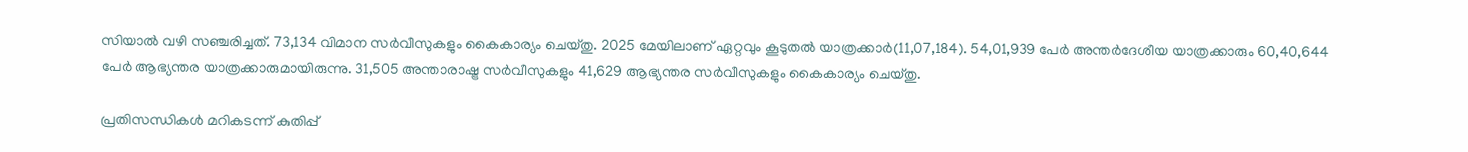സിയാല്‍ വഴി സഞ്ചരിച്ചത്. 73,134 വിമാന സര്‍വീസുകളും കൈകാര്യം ചെയ്തു. 2025 മേയിലാണ് ഏറ്റവും കൂടുതല്‍ യാത്രക്കാര്‍(11,07,184). 54,01,939 പേര്‍ അന്തര്‍ദേശീയ യാത്രക്കാരും 60,40,644 പേര്‍ ആഭ്യന്തര യാത്രക്കാരുമായിരുന്നു. 31,505 അന്താരാഷ്ട്ര സര്‍വീസുകളും 41,629 ആഭ്യന്തര സര്‍വീസുകളും കൈകാര്യം ചെയ്തു.

പ്രതിസന്ധികള്‍ മറികടന്ന് കുതിപ്പ്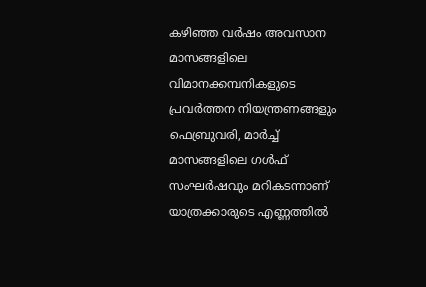കഴിഞ്ഞ വര്‍ഷം അവസാന മാസങ്ങളിലെ വിമാനക്കമ്പനികളുടെ പ്രവര്‍ത്തന നിയന്ത്രണങ്ങളും ഫെബ്രുവരി, മാര്‍ച്ച് മാസങ്ങളിലെ ഗള്‍ഫ് സംഘര്‍ഷവും മറികടന്നാണ് യാത്രക്കാരുടെ എണ്ണത്തില്‍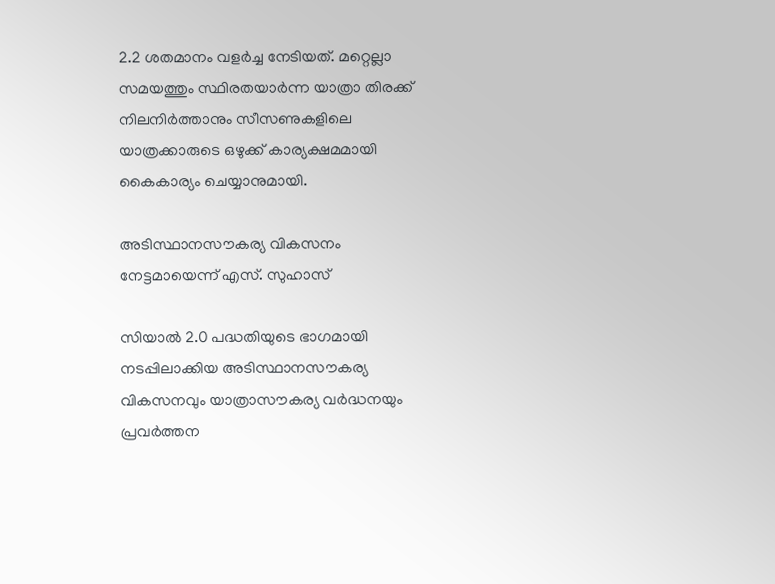2.2 ശതമാനം വളര്‍ച്ച നേടിയത്. മറ്റെല്ലാ സമയത്തും സ്ഥിരതയാര്‍ന്ന യാത്രാ തിരക്ക് നിലനിര്‍ത്താനും സീസണുകളിലെ യാത്രക്കാരുടെ ഒഴുക്ക് കാര്യക്ഷമമായി കൈകാര്യം ചെയ്യാനുമായി.

അടിസ്ഥാനസൗകര്യ വികസനം നേട്ടമായെന്ന് എസ്. സുഹാസ്

സിയാല്‍ 2.0 പദ്ധതിയുടെ ഭാഗമായി നടപ്പിലാക്കിയ അടിസ്ഥാനസൗകര്യ വികസനവും യാത്രാസൗകര്യ വര്‍ദ്ധനയും പ്രവര്‍ത്തന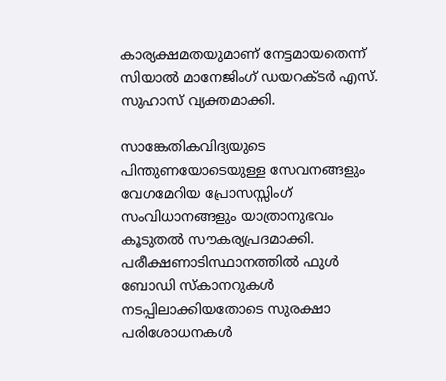കാര്യക്ഷമതയുമാണ് നേട്ടമായതെന്ന് സിയാല്‍ മാനേജിംഗ് ഡയറക്ടര്‍ എസ്. സുഹാസ് വ്യക്തമാക്കി.

സാങ്കേതികവിദ്യയുടെ പിന്തുണയോടെയുള്ള സേവനങ്ങളും വേഗമേറിയ പ്രോസസ്സിംഗ് സംവിധാനങ്ങളും യാത്രാനുഭവം കൂടുതല്‍ സൗകര്യപ്രദമാക്കി. പരീക്ഷണാടിസ്ഥാനത്തില്‍ ഫുള്‍ ബോഡി സ്‌കാനറുകള്‍ നടപ്പിലാക്കിയതോടെ സുരക്ഷാ പരിശോധനകള്‍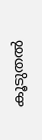കൂടുതല്‍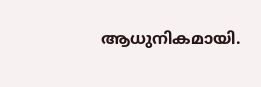ആധുനികമായി.